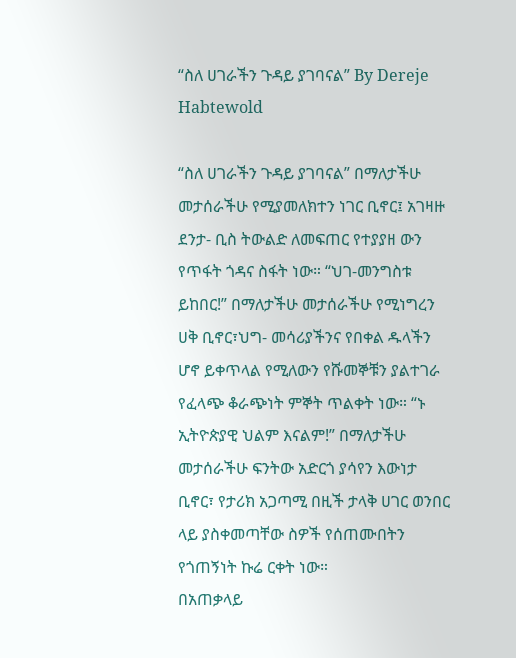“ስለ ሀገራችን ጉዳይ ያገባናል” By Dereje Habtewold

“ስለ ሀገራችን ጉዳይ ያገባናል” በማለታችሁ መታሰራችሁ የሚያመለክተን ነገር ቢኖር፤ አገዛዙ ደንታ- ቢስ ትውልድ ለመፍጠር የተያያዘ ውን የጥፋት ጎዳና ስፋት ነው። “ህገ-መንግስቱ ይከበር!” በማለታችሁ መታሰራችሁ የሚነግረን ሀቅ ቢኖር፣ህግ- መሳሪያችንና የበቀል ዱላችን ሆኖ ይቀጥላል የሚለውን የሹመኞቹን ያልተገራ የፈላጭ ቆራጭነት ምኞት ጥልቀት ነው። “ኑ ኢትዮጵያዊ ህልም እናልም!” በማለታችሁ መታሰራችሁ ፍንትው አድርጎ ያሳየን እውነታ ቢኖር፣ የታሪክ አጋጣሚ በዚች ታላቅ ሀገር ወንበር ላይ ያስቀመጣቸው ስዎች የሰጠሙበትን የጎጠኝነት ኩሬ ርቀት ነው።
በአጠቃላይ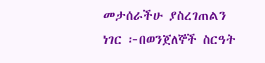መታሰራችሁ ያስረገጠልን ነገር ፦በወንጀለኞች ስርዓት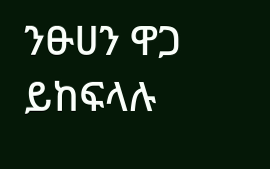ንፁሀን ዋጋ ይከፍላሉ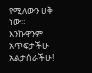የሚለውን ሀቅ ነው።
እንኩዋንም አጥፍታችሁ አልታሰራችሁ!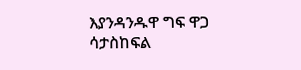እያንዳንዱዋ ግፍ ዋጋ ሳታስከፍል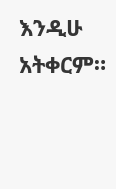እንዲሁ አትቀርም።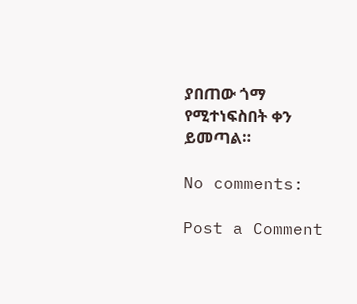ያበጠው ጎማ የሚተነፍስበት ቀን ይመጣል።

No comments:

Post a Comment